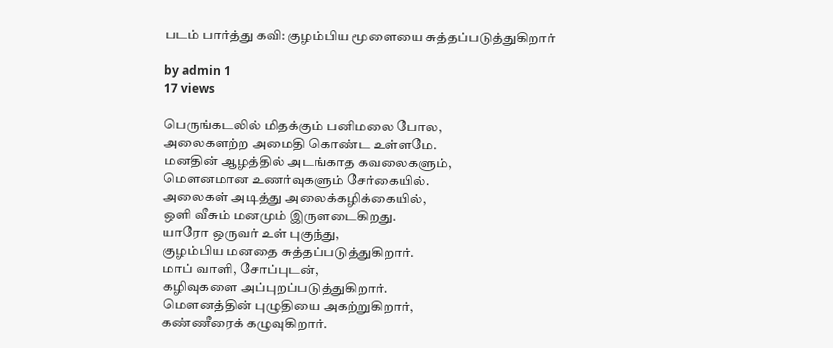படம் பார்த்து கவி: குழம்பிய மூளையை சுத்தப்படுத்துகிறார்

by admin 1
17 views

பெருங்கடலில் மிதக்கும் பனிமலை போல,
அலைகளற்ற அமைதி கொண்ட உள்ளமே.
மனதின் ஆழத்தில் அடங்காத கவலைகளும்,
மௌனமான உணர்வுகளும் சேர்கையில்.
அலைகள் அடித்து அலைக்கழிக்கையில்,
ஒளி வீசும் மனமும் இருளடைகிறது.
யாரோ ஒருவர் உள் புகுந்து,
குழம்பிய மனதை சுத்தப்படுத்துகிறார்.
மாப் வாளி, சோப்புடன்,
கழிவுகளை அப்புறப்படுத்துகிறார்.
மௌனத்தின் புழுதியை அகற்றுகிறார்,
கண்ணீரைக் கழுவுகிறார்.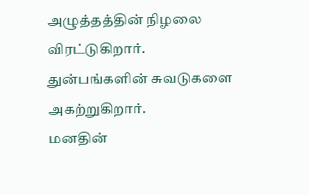அழுத்தத்தின் நிழலை விரட்டுகிறார்.
துன்பங்களின் சுவடுகளை அகற்றுகிறார்.
மனதின்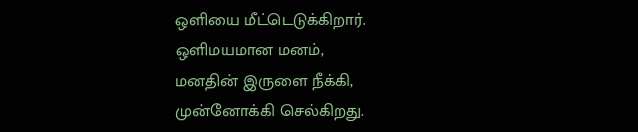ஒளியை மீட்டெடுக்கிறார்.
ஒளிமயமான மனம்,
மனதின் இருளை நீக்கி,
முன்னோக்கி செல்கிறது.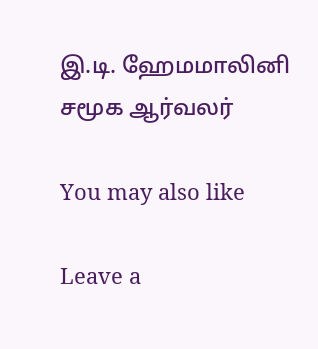இ.டி. ஹேமமாலினி
சமூக ஆர்வலர்

You may also like

Leave a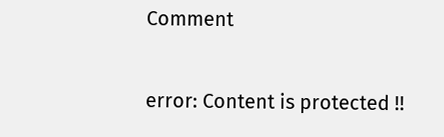Comment

error: Content is protected !!